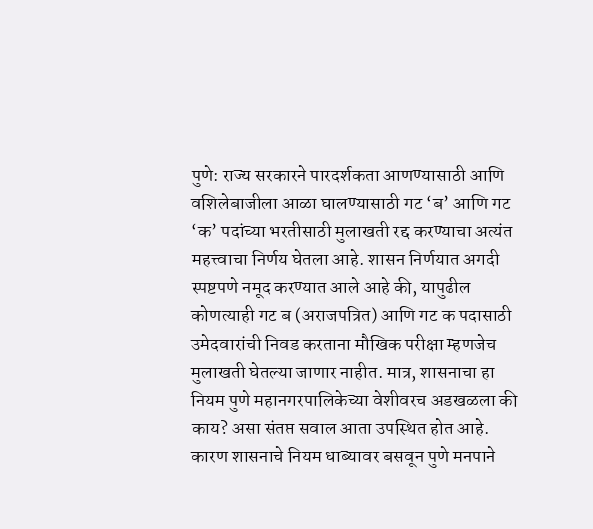पुणे: राज्य सरकारने पारदर्शकता आणण्यासाठी आणि वशिलेबाजीला आळा घालण्यासाठी गट ‘ब’ आणि गट ‘क’ पदांच्या भरतीसाठी मुलाखती रद्द करण्याचा अत्यंत महत्त्वाचा निर्णय घेतला आहे. शासन निर्णयात अगदी स्पष्टपणे नमूद करण्यात आले आहे की, यापुढील कोणत्याही गट ब (अराजपत्रित) आणि गट क पदासाठी उमेदवारांची निवड करताना मौखिक परीक्षा म्हणजेच मुलाखती घेतल्या जाणार नाहीत. मात्र, शासनाचा हा नियम पुणे महानगरपालिकेच्या वेशीवरच अडखळला की काय? असा संतप्त सवाल आता उपस्थित होत आहे. कारण शासनाचे नियम धाब्यावर बसवून पुणे मनपाने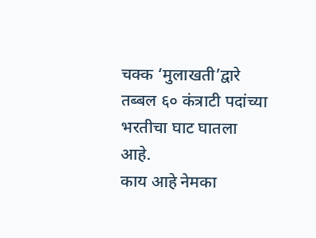चक्क ‘मुलाखती’द्वारे तब्बल ६० कंत्राटी पदांच्या भरतीचा घाट घातला आहे.
काय आहे नेमका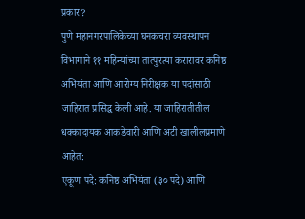प्रकार?
पुणे महानगरपालिकेच्या घनकचरा व्यवस्थापन विभागाने ११ महिन्यांच्या तात्पुरत्या करारावर कनिष्ठ अभियंता आणि आरोग्य निरीक्षक या पदांसाठी जाहिरात प्रसिद्ध केली आहे. या जाहिरातीतील धक्कादायक आकडेवारी आणि अटी खालीलप्रमाणे आहेत:
एकूण पदे: कनिष्ठ अभियंता (३० पदे) आणि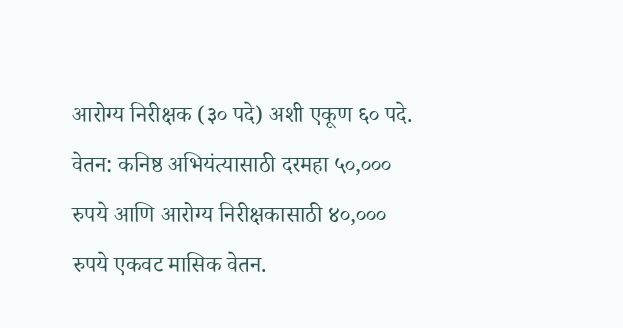आरोग्य निरीक्षक (३० पदे) अशी एकूण ६० पदे.
वेतन: कनिष्ठ अभियंत्यासाठी दरमहा ५०,००० रुपये आणि आरोग्य निरीक्षकासाठी ४०,००० रुपये एकवट मासिक वेतन.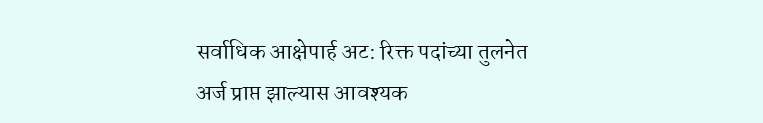सर्वाधिक आक्षेपार्ह अट: रिक्त पदांच्या तुलनेत अर्ज प्राप्त झाल्यास आवश्यक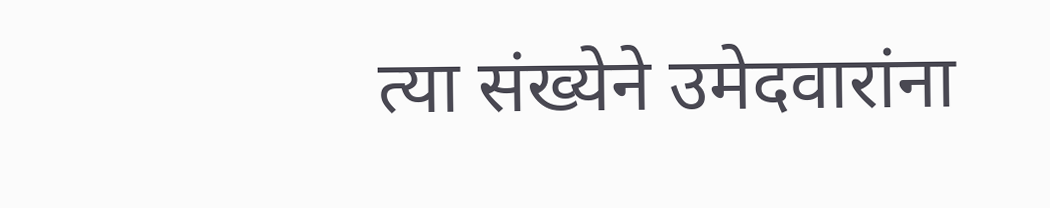त्या संख्येने उमेदवारांना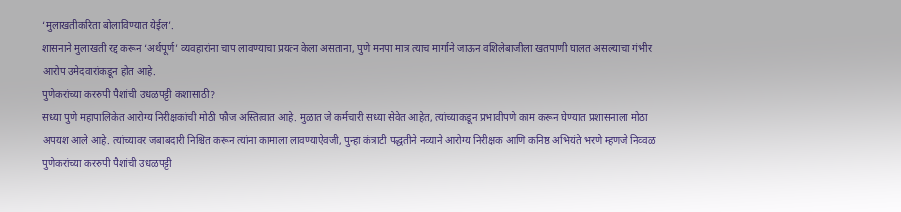‘मुलाखतीकरिता बोलाविण्यात येईल’.
शासनाने मुलाखती रद्द करून ‘अर्थपूर्ण’ व्यवहारांना चाप लावण्याचा प्रयत्न केला असताना, पुणे मनपा मात्र त्याच मार्गाने जाऊन वशिलेबाजीला खतपाणी घालत असल्याचा गंभीर आरोप उमेदवारांकडून होत आहे.
पुणेकरांच्या कररुपी पैशांची उधळपट्टी कशासाठी?
सध्या पुणे महापालिकेत आरोग्य निरीक्षकांची मोठी फौज अस्तित्वात आहे. मुळात जे कर्मचारी सध्या सेवेत आहेत, त्यांच्याकडून प्रभावीपणे काम करून घेण्यात प्रशासनाला मोठा अपयश आले आहे. त्यांच्यावर जबाबदारी निश्चित करून त्यांना कामाला लावण्याऐवजी, पुन्हा कंत्राटी पद्धतीने नव्याने आरोग्य निरीक्षक आणि कनिष्ठ अभियंते भरणे म्हणजे निव्वळ पुणेकरांच्या कररुपी पैशांची उधळपट्टी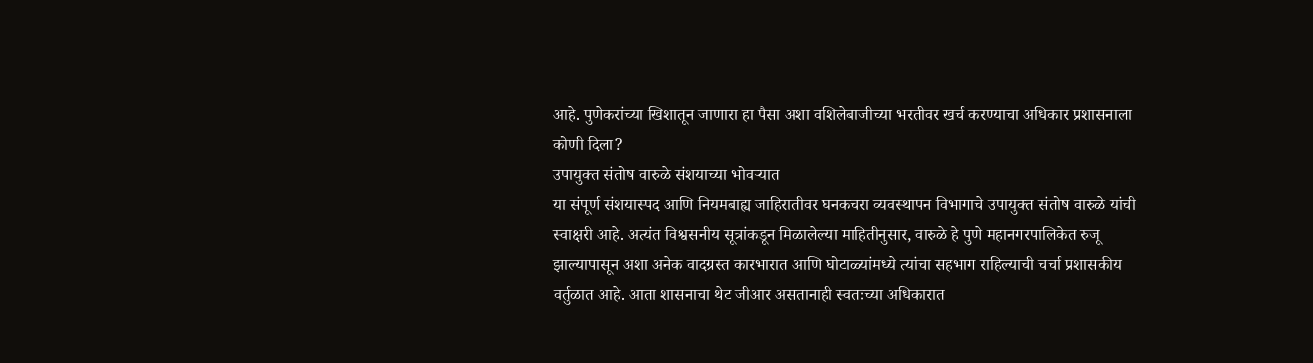आहे. पुणेकरांच्या खिशातून जाणारा हा पैसा अशा वशिलेबाजीच्या भरतीवर खर्च करण्याचा अधिकार प्रशासनाला कोणी दिला?
उपायुक्त संतोष वारुळे संशयाच्या भोवऱ्यात
या संपूर्ण संशयास्पद आणि नियमबाह्य जाहिरातीवर घनकचरा व्यवस्थापन विभागाचे उपायुक्त संतोष वारुळे यांची स्वाक्षरी आहे. अत्यंत विश्वसनीय सूत्रांकडून मिळालेल्या माहितीनुसार, वारुळे हे पुणे महानगरपालिकेत रुजू झाल्यापासून अशा अनेक वादग्रस्त कारभारात आणि घोटाळ्यांमध्ये त्यांचा सहभाग राहिल्याची चर्चा प्रशासकीय वर्तुळात आहे. आता शासनाचा थेट जीआर असतानाही स्वतःच्या अधिकारात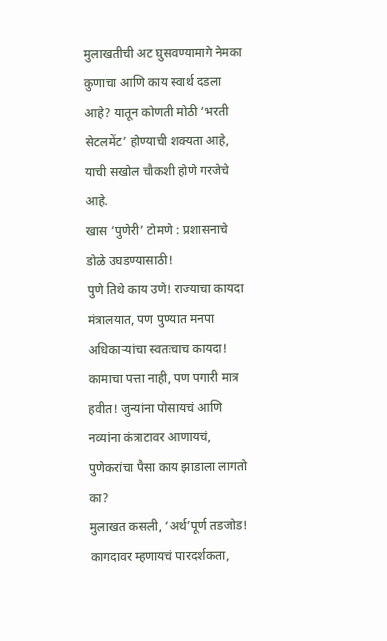मुलाखतीची अट घुसवण्यामागे नेमका कुणाचा आणि काय स्वार्थ दडला आहे? यातून कोणती मोठी ‘भरती सेटलमेंट’ होण्याची शक्यता आहे, याची सखोल चौकशी होणे गरजेचे आहे.
खास ‘पुणेरी’ टोमणे : प्रशासनाचे डोळे उघडण्यासाठी!
पुणे तिथे काय उणे! राज्याचा कायदा मंत्रालयात, पण पुण्यात मनपा अधिकाऱ्यांचा स्वतःचाच कायदा!
कामाचा पत्ता नाही, पण पगारी मात्र हवीत! जुन्यांना पोसायचं आणि नव्यांना कंत्राटावर आणायचं, पुणेकरांचा पैसा काय झाडाला लागतो का?
मुलाखत कसली, ‘अर्थ’पूर्ण तडजोड! कागदावर म्हणायचं पारदर्शकता,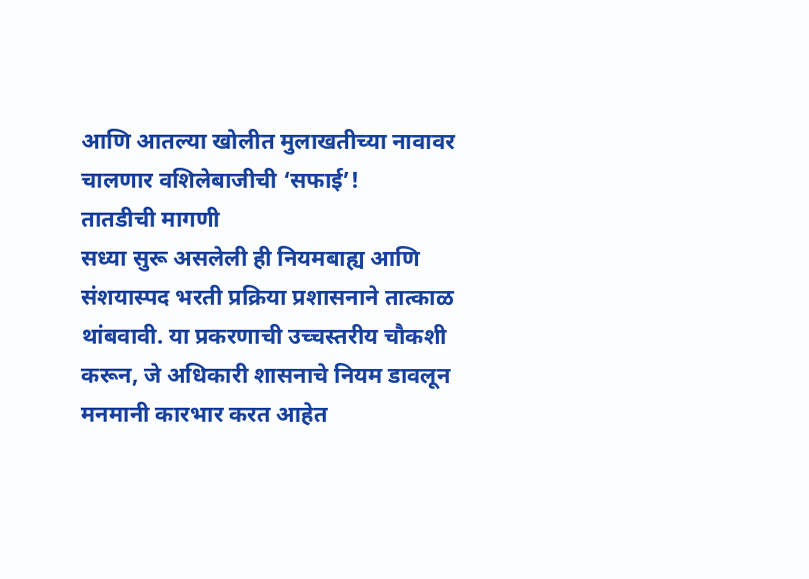आणि आतल्या खोलीत मुलाखतीच्या नावावर चालणार वशिलेबाजीची ‘सफाई’!
तातडीची मागणी
सध्या सुरू असलेली ही नियमबाह्य आणि संशयास्पद भरती प्रक्रिया प्रशासनाने तात्काळ थांबवावी. या प्रकरणाची उच्चस्तरीय चौकशी करून, जे अधिकारी शासनाचे नियम डावलून मनमानी कारभार करत आहेत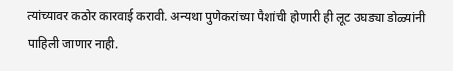त्यांच्यावर कठोर कारवाई करावी. अन्यथा पुणेकरांच्या पैशांची होणारी ही लूट उघड्या डोळ्यांनी पाहिली जाणार नाही.